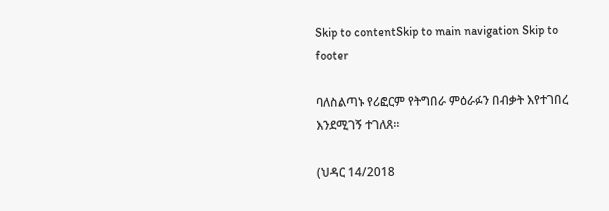Skip to contentSkip to main navigation Skip to footer

ባለስልጣኑ የሪፎርም የትግበራ ምዕራፉን በብቃት እየተገበረ እንደሚገኝ ተገለጸ።

(ህዳር 14/2018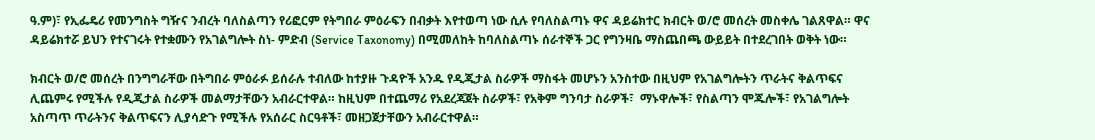ዓ.ም)፣ የኢፌዴሪ የመንግስት ግዥና ንብረት ባለስልጣን የሪፎርም የትግበራ ምዕራፍን በብቃት እየተወጣ ነው ሲሉ የባለስልጣኑ ዋና ዳይሬክተር ክብርት ወ/ሮ መሰረት መስቀሌ ገልጸዋል። ዋና ዳይሬክተሯ ይህን የተናገሩት የተቋሙን የአገልግሎት ስነ- ምድብ (Service Taxonomy) በሚመለከት ከባለስልጣኑ ሰራተኞች ጋር የግንዛቤ ማስጨበጫ ውይይት በተደረገበት ወቅት ነው።

ክብርት ወ/ሮ መሰረት በንግግራቸው በትግበራ ምዕራፉ ይሰራሉ ተብለው ከተያዙ ጉዳዮች አንዱ የዲጂታል ስራዎች ማስፋት መሆኑን አንስተው በዚህም የአገልግሎትን ጥራትና ቅልጥፍና ሊጨምሩ የሚችሉ የዲጂታል ስራዎች መልማታቸውን አብራርተዋል። ከዚህም በተጨማሪ የአደረጃጀት ስራዎች፣ የአቅም ግንባታ ስራዎች፣  ማኑዋሎች፣ የስልጣን ሞጁሎች፣ የአገልግሎት አስጣጥ ጥራትንና ቅልጥፍናን ሊያሳድጉ የሚችሉ የአሰራር ስርዓቶች፣ መዘጋጀታቸውን አብራርተዋል።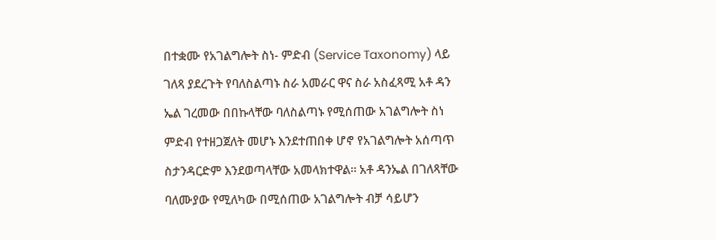በተቋሙ የአገልግሎት ስነ- ምድብ (Service Taxonomy) ላይ ገለጻ ያደረጉት የባለስልጣኑ ስራ አመራር ዋና ስራ አስፈጻሚ አቶ ዳን ኤል ገረመው በበኩላቸው ባለስልጣኑ የሚሰጠው አገልግሎት ስነ ምድብ የተዘጋጀለት መሆኑ እንደተጠበቀ ሆኖ የአገልግሎት አሰጣጥ ስታንዳርድም እንደወጣላቸው አመላክተዋል። አቶ ዳንኤል በገለጻቸው ባለሙያው የሚለካው በሚሰጠው አገልግሎት ብቻ ሳይሆን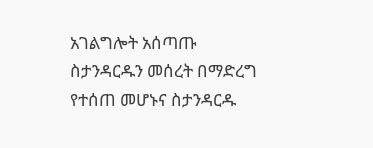አገልግሎት አሰጣጡ ስታንዳርዱን መሰረት በማድረግ የተሰጠ መሆኑና ስታንዳርዱ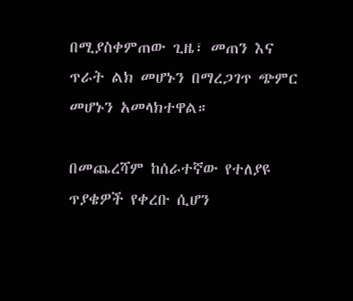በሚያስቀምጠው ጊዜ፣ መጠን እና ጥራት ልክ መሆኑን በማረጋገጥ ጭምር መሆኑን አመላክተዋል።

በመጨረሻም ከሰራተኛው የተለያዩ ጥያቄዎች የቀረቡ ሲሆን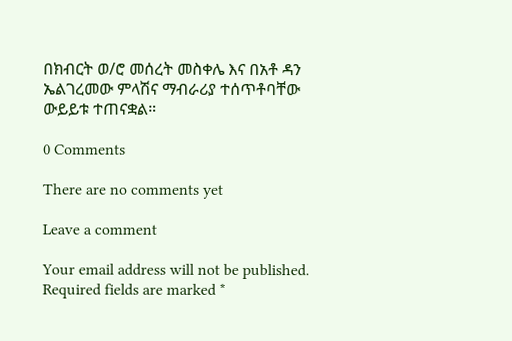በክብርት ወ/ሮ መሰረት መስቀሌ እና በአቶ ዳን ኤልገረመው ምላሽና ማብራሪያ ተሰጥቶባቸው ውይይቱ ተጠናቋል።

0 Comments

There are no comments yet

Leave a comment

Your email address will not be published. Required fields are marked *